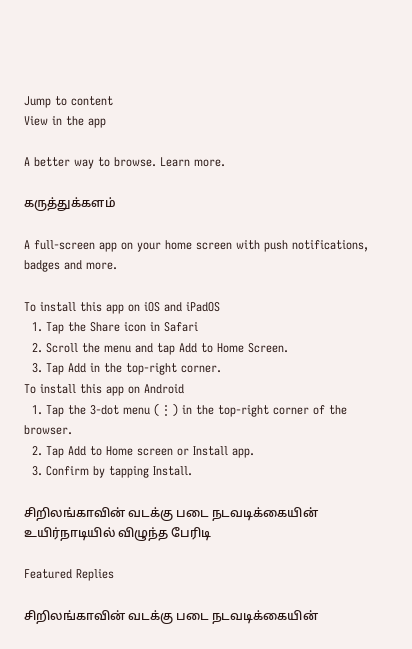Jump to content
View in the app

A better way to browse. Learn more.

கருத்துக்களம்

A full-screen app on your home screen with push notifications, badges and more.

To install this app on iOS and iPadOS
  1. Tap the Share icon in Safari
  2. Scroll the menu and tap Add to Home Screen.
  3. Tap Add in the top-right corner.
To install this app on Android
  1. Tap the 3-dot menu (⋮) in the top-right corner of the browser.
  2. Tap Add to Home screen or Install app.
  3. Confirm by tapping Install.

சிறிலங்காவின் வடக்கு படை நடவடிக்கையின் உயிர்நாடியில் விழுந்த பேரிடி

Featured Replies

சிறிலங்காவின் வடக்கு படை நடவடிக்கையின்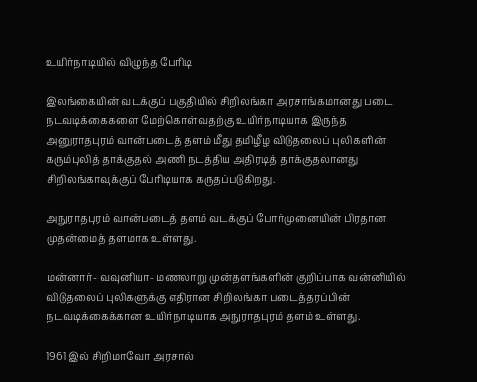உயிர்நாடியில் விழுந்த பேரிடி

இலங்கையின் வடக்குப் பகுதியில் சிறிலங்கா அரசாங்கமானது படை நடவடிக்கைகளை மேற்கொள்வதற்கு உயிர்நாடியாக இருந்த அனுராதபுரம் வான்படைத் தளம் மீது தமிழீழ விடுதலைப் புலிகளின் கரும்புலித் தாக்குதல் அணி நடத்திய அதிரடித் தாக்குதலானது சிறிலங்காவுக்குப் பேரிடியாக கருதப்படுகிறது.

அநுராதபுரம் வான்படைத் தளம் வடக்குப் போர்முனையின் பிரதான முதன்மைத் தளமாக உள்ளது.

மன்னார்- வவுனியா- மணலாறு முன்தளங்களின் குறிப்பாக வன்னியில் விடுதலைப் புலிகளுக்கு எதிரான சிறிலங்கா படைத்தரப்பின் நடவடிக்கைக்கான உயிர்நாடியாக அநுராதபுரம் தளம் உள்ளது.

1961 இல் சிறிமாவோ அரசால்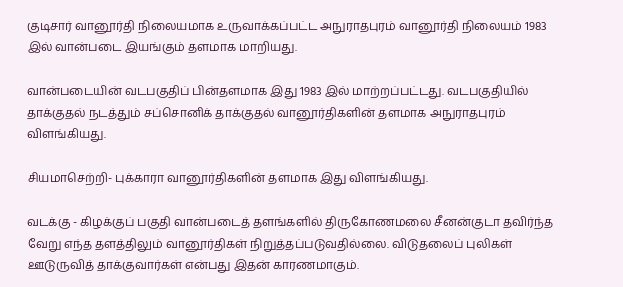குடிசார் வானூர்தி நிலையமாக உருவாக்கப்பட்ட அநுராதபுரம் வானூர்தி நிலையம் 1983 இல் வான்படை இயங்கும் தளமாக மாறியது.

வான்படையின் வடபகுதிப் பின்தளமாக இது 1983 இல் மாற்றப்பட்டது. வடபகுதியில் தாக்குதல் நடத்தும் சப்சொனிக் தாக்குதல் வானூர்திகளின் தளமாக அநுராதபுரம் விளங்கியது.

சியமாசெற்றி- புக்காரா வானூர்திகளின் தளமாக இது விளங்கியது.

வடக்கு - கிழக்குப் பகுதி வான்படைத் தளங்களில் திருகோணமலை சீனன்குடா தவிர்ந்த வேறு எந்த தளத்திலும் வானூர்திகள் நிறுத்தப்படுவதில்லை. விடுதலைப் புலிகள் ஊடுருவித் தாக்குவார்கள் என்பது இதன் காரணமாகும்.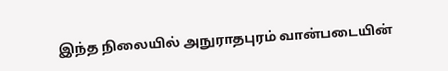இந்த நிலையில் அநுராதபுரம் வான்படையின்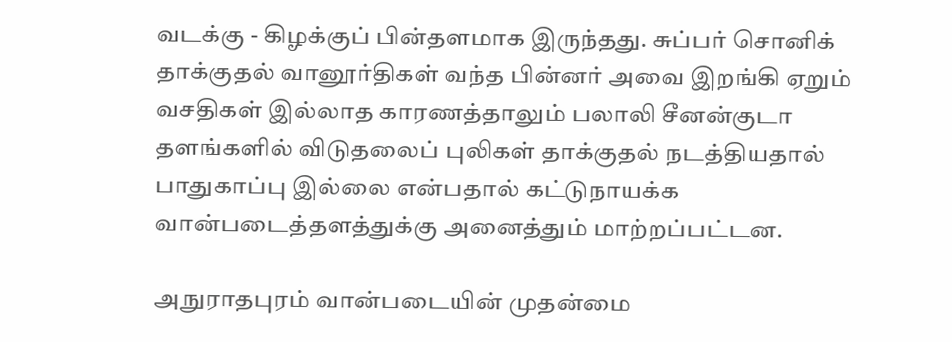வடக்கு - கிழக்குப் பின்தளமாக இருந்தது. சுப்பர் சொனிக் தாக்குதல் வானூர்திகள் வந்த பின்னர் அவை இறங்கி ஏறும் வசதிகள் இல்லாத காரணத்தாலும் பலாலி சீனன்குடா தளங்களில் விடுதலைப் புலிகள் தாக்குதல் நடத்தியதால் பாதுகாப்பு இல்லை என்பதால் கட்டுநாயக்க வான்படைத்தளத்துக்கு அனைத்தும் மாற்றப்பட்டன.

அநுராதபுரம் வான்படையின் முதன்மை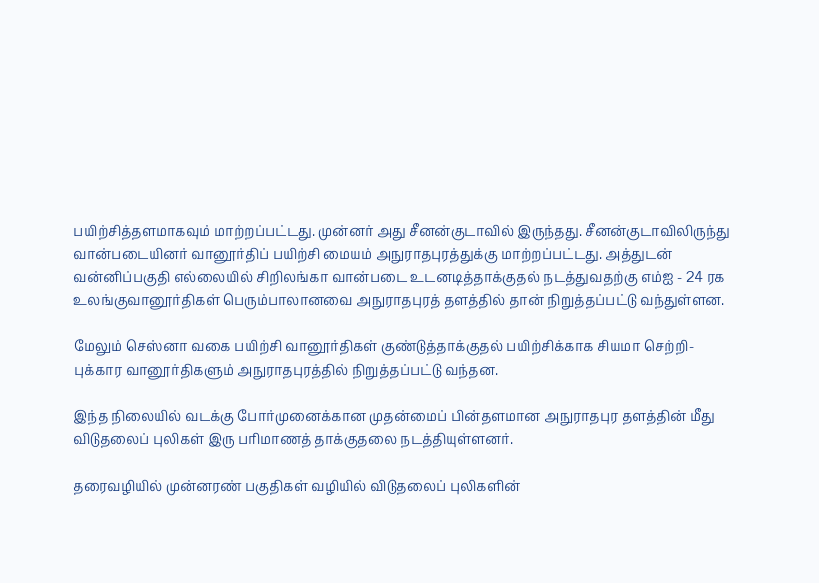பயிற்சித்தளமாகவும் மாற்றப்பட்டது. முன்னர் அது சீனன்குடாவில் இருந்தது. சீனன்குடாவிலிருந்து வான்படையினர் வானூர்திப் பயிற்சி மையம் அநுராதபுரத்துக்கு மாற்றப்பட்டது. அத்துடன் வன்னிப்பகுதி எல்லையில் சிறிலங்கா வான்படை உடனடித்தாக்குதல் நடத்துவதற்கு எம்ஐ - 24 ரக உலங்குவானூர்திகள் பெரும்பாலானவை அநுராதபுரத் தளத்தில் தான் நிறுத்தப்பட்டு வந்துள்ளன.

மேலும் செஸ்னா வகை பயிற்சி வானூர்திகள் குண்டுத்தாக்குதல் பயிற்சிக்காக சியமா செற்றி- புக்கார வானூர்திகளும் அநுராதபுரத்தில் நிறுத்தப்பட்டு வந்தன.

இந்த நிலையில் வடக்கு போர்முனைக்கான முதன்மைப் பின்தளமான அநுராதபுர தளத்தின் மீது விடுதலைப் புலிகள் இரு பரிமாணத் தாக்குதலை நடத்தியுள்ளனர்.

தரைவழியில் முன்னரண் பகுதிகள் வழியில் விடுதலைப் புலிகளின்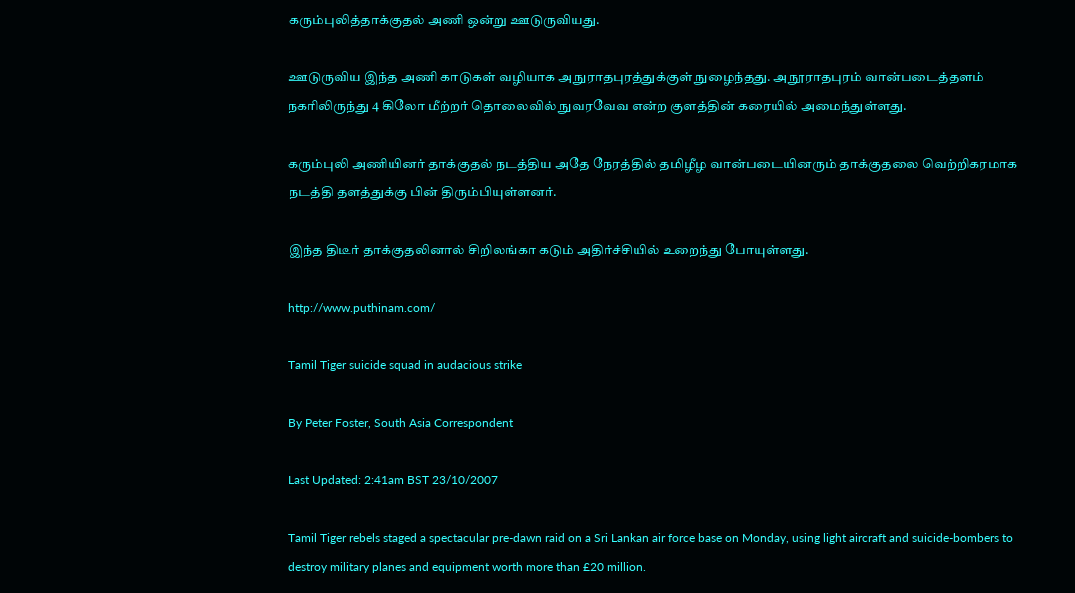கரும்புலித்தாக்குதல் அணி ஒன்று ஊடுருவியது.

ஊடுருவிய இந்த அணி காடுகள் வழியாக அநுராதபுரத்துக்குள் நுழைந்தது. அநூராதபுரம் வான்படைத்தளம் நகரிலிருந்து 4 கிலோ மீற்றர் தொலைவில் நுவரவேவ என்ற குளத்தின் கரையில் அமைந்துள்ளது.

கரும்புலி அணியினர் தாக்குதல் நடத்திய அதே நேரத்தில் தமிழீழ வான்படையினரும் தாக்குதலை வெற்றிகரமாக நடத்தி தளத்துக்கு பின் திரும்பியுள்ளனர்.

இந்த திடீர் தாக்குதலினால் சிறிலங்கா கடும் அதிர்ச்சியில் உறைந்து போயுள்ளது.

http://www.puthinam.com/

Tamil Tiger suicide squad in audacious strike

By Peter Foster, South Asia Correspondent

Last Updated: 2:41am BST 23/10/2007

Tamil Tiger rebels staged a spectacular pre-dawn raid on a Sri Lankan air force base on Monday, using light aircraft and suicide-bombers to destroy military planes and equipment worth more than £20 million.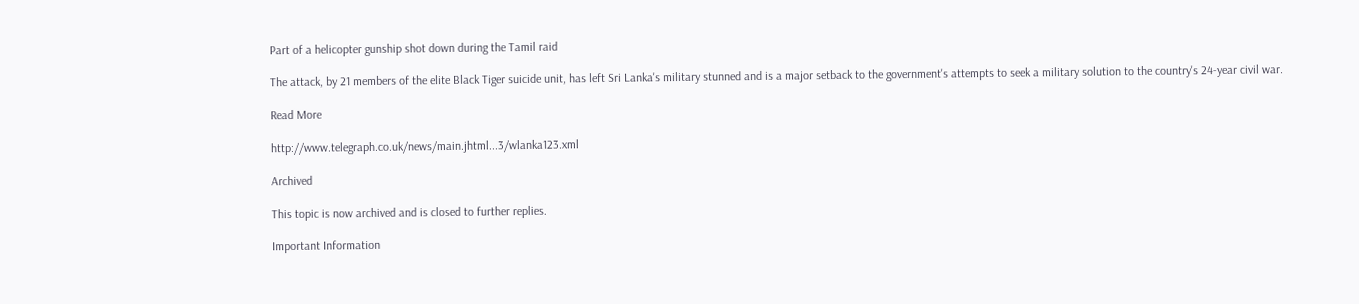Part of a helicopter gunship shot down during the Tamil raid

The attack, by 21 members of the elite Black Tiger suicide unit, has left Sri Lanka's military stunned and is a major setback to the government's attempts to seek a military solution to the country's 24-year civil war.

Read More

http://www.telegraph.co.uk/news/main.jhtml...3/wlanka123.xml

Archived

This topic is now archived and is closed to further replies.

Important Information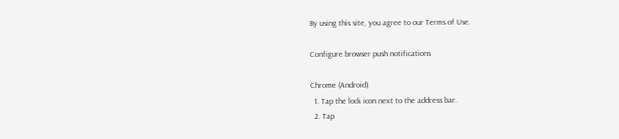By using this site, you agree to our Terms of Use.

Configure browser push notifications

Chrome (Android)
  1. Tap the lock icon next to the address bar.
  2. Tap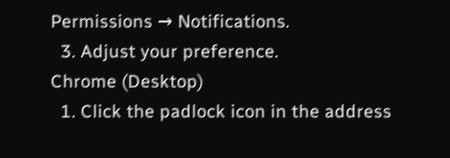Permissions → Notifications.
  3. Adjust your preference.
Chrome (Desktop)
  1. Click the padlock icon in the address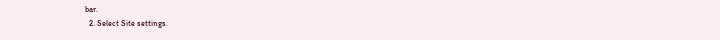bar.
  2. Select Site settings.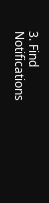3. Find Notifications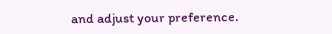and adjust your preference.